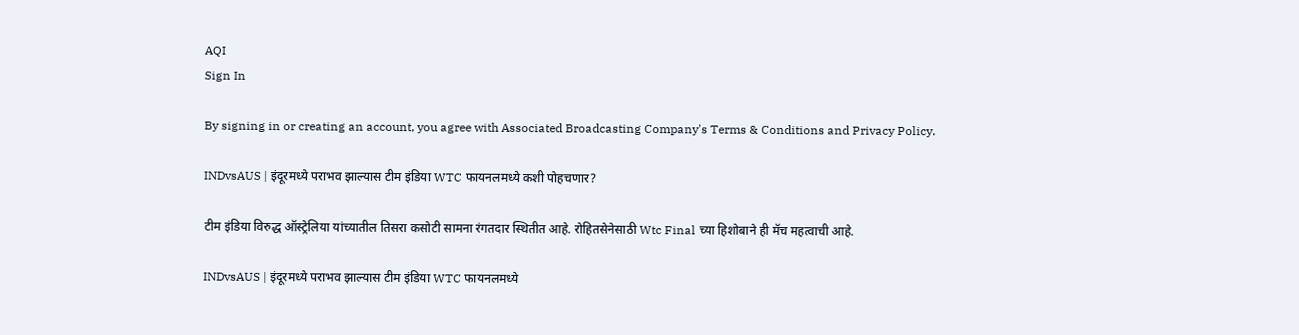AQI
Sign In

By signing in or creating an account, you agree with Associated Broadcasting Company's Terms & Conditions and Privacy Policy.

INDvsAUS | इंदूरमध्ये पराभव झाल्यास टीम इंडिया WTC फायनलमध्ये कशी पोहचणार?

टीम इंडिया विरुद्ध ऑस्ट्रेलिया यांच्यातील तिसरा कसोटी सामना रंगतदार स्थितीत आहे. रोहितसेनेसाठी Wtc Final च्या हिशोबाने ही मॅच महत्वाची आहे.

INDvsAUS | इंदूरमध्ये पराभव झाल्यास टीम इंडिया WTC फायनलमध्ये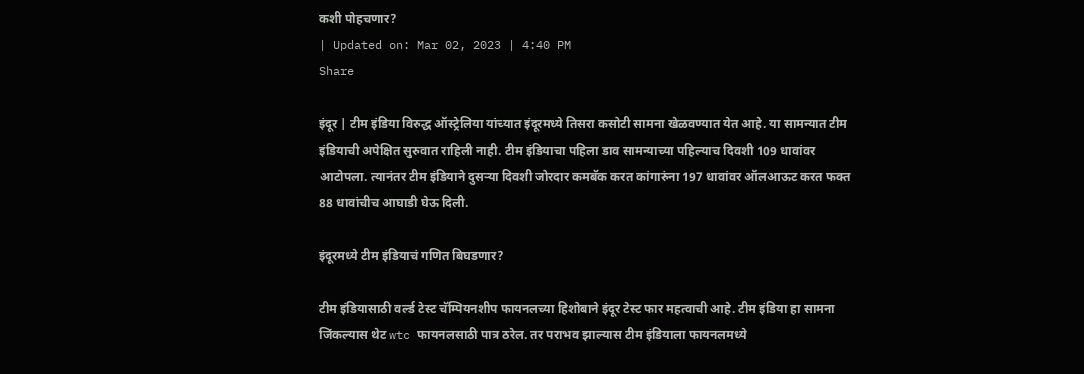कशी पोहचणार?
| Updated on: Mar 02, 2023 | 4:40 PM
Share

इंदूर | टीम इंडिया विरुद्ध ऑस्ट्रेलिया यांच्यात इंदूरमध्ये तिसरा कसोटी सामना खेळवण्यात येत आहे. या सामन्यात टीम इंडियाची अपेक्षित सुरुवात राहिली नाही. टीम इंडियाचा पहिला डाव सामन्याच्या पहिल्याच दिवशी 109 धावांवर आटोपला. त्यानंतर टीम इंडियाने दुसऱ्या दिवशी जोरदार कमबॅक करत कांगारुंना 197 धावांवर ऑलआऊट करत फक्त 88 धावांचीच आघाडी घेऊ दिली.

इंदूरमध्ये टीम इंडियाचं गणित बिघडणार?

टीम इंडियासाठी वर्ल्ड टेस्ट चॅम्पियनशीप फायनलच्या हिशोबाने इंदूर टेस्ट फार महत्वाची आहे. टीम इंडिया हा सामना जिंकल्यास थेट wtc फायनलसाठी पात्र ठरेल. तर पराभव झाल्यास टीम इंडियाला फायनलमध्ये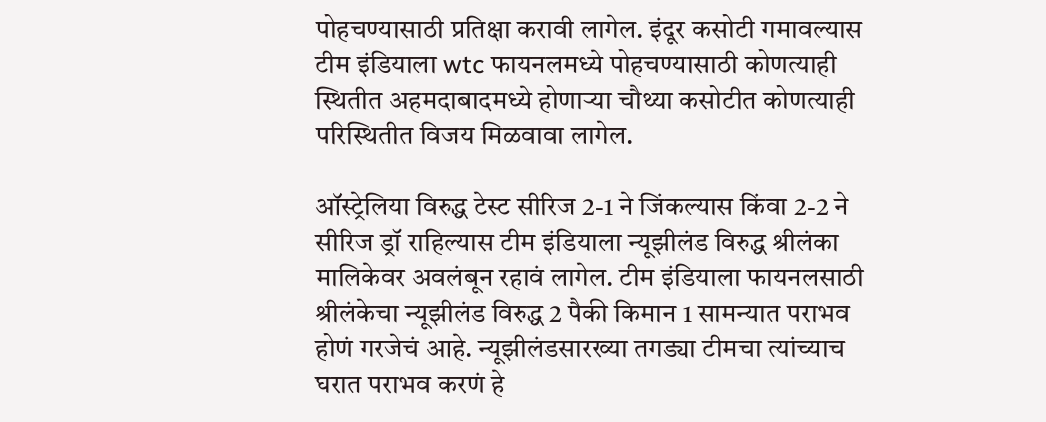पोहचण्यासाठी प्रतिक्षा करावी लागेल. इंदूर कसोटी गमावल्यास टीम इंडियाला wtc फायनलमध्ये पोहचण्यासाठी कोणत्याही स्थितीत अहमदाबादमध्ये होणाऱ्या चौथ्या कसोटीत कोणत्याही परिस्थितीत विजय मिळवावा लागेल.

ऑस्ट्रेलिया विरुद्ध टेस्ट सीरिज 2-1 ने जिंकल्यास किंवा 2-2 ने सीरिज ड्रॉ राहिल्यास टीम इंडियाला न्यूझीलंड विरुद्ध श्रीलंका मालिकेवर अवलंबून रहावं लागेल. टीम इंडियाला फायनलसाठी श्रीलंकेचा न्यूझीलंड विरुद्ध 2 पैकी किमान 1 सामन्यात पराभव होणं गरजेचं आहे. न्यूझीलंडसारख्या तगड्या टीमचा त्यांच्याच घरात पराभव करणं हे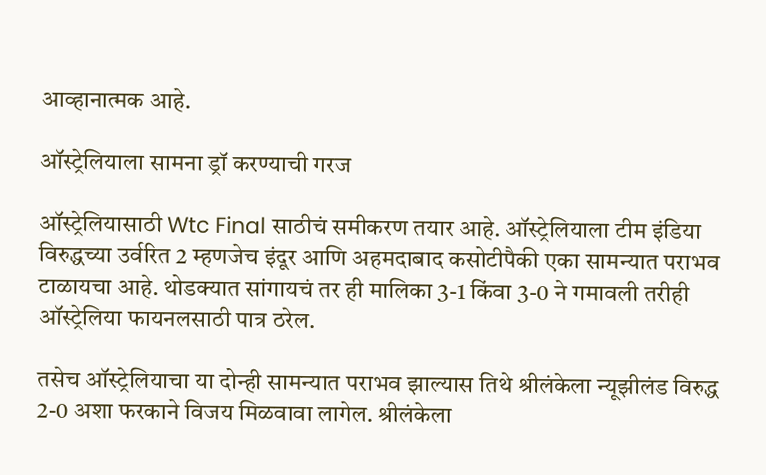आव्हानात्मक आहे.

ऑस्ट्रेलियाला सामना ड्रॉ करण्याची गरज

ऑस्ट्रेलियासाठी Wtc Final साठीचं समीकरण तयार आहे. ऑस्ट्रेलियाला टीम इंडिया विरुद्धच्या उर्वरित 2 म्हणजेच इंदूर आणि अहमदाबाद कसोटीपैकी एका सामन्यात पराभव टाळायचा आहे. थोडक्यात सांगायचं तर ही मालिका 3-1 किंवा 3-0 ने गमावली तरीही ऑस्ट्रेलिया फायनलसाठी पात्र ठरेल.

तसेच ऑस्ट्रेलियाचा या दोन्ही सामन्यात पराभव झाल्यास तिथे श्रीलंकेला न्यूझीलंड विरुद्ध 2-0 अशा फरकाने विजय मिळवावा लागेल. श्रीलंकेला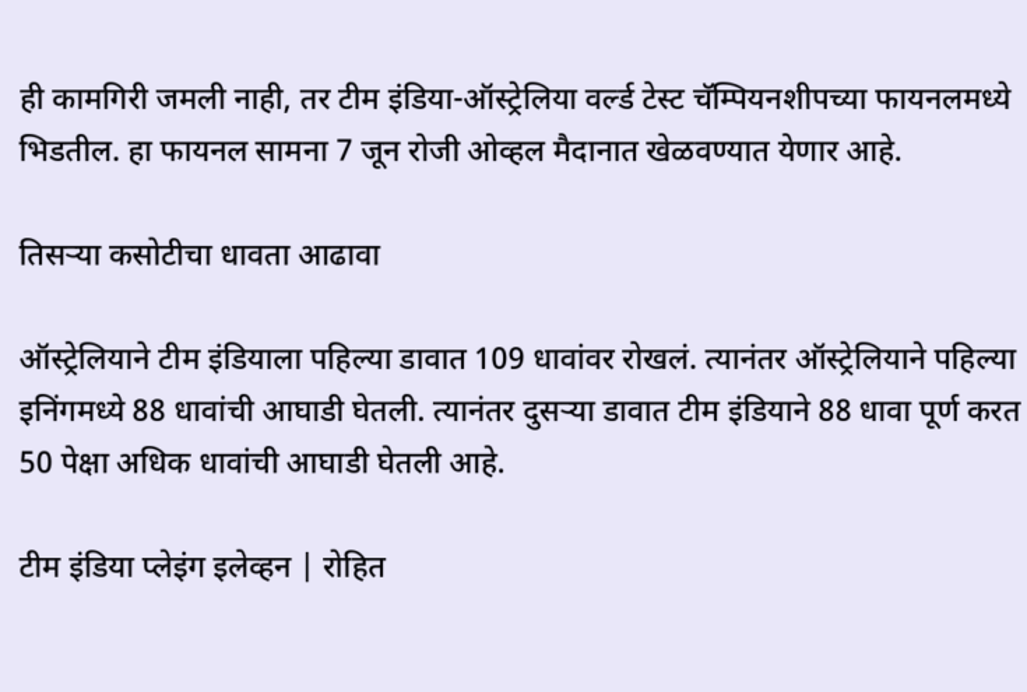ही कामगिरी जमली नाही, तर टीम इंडिया-ऑस्ट्रेलिया वर्ल्ड टेस्ट चॅम्पियनशीपच्या फायनलमध्ये भिडतील. हा फायनल सामना 7 जून रोजी ओव्हल मैदानात खेळवण्यात येणार आहे.

तिसऱ्या कसोटीचा धावता आढावा

ऑस्ट्रेलियाने टीम इंडियाला पहिल्या डावात 109 धावांवर रोखलं. त्यानंतर ऑस्ट्रेलियाने पहिल्या इनिंगमध्ये 88 धावांची आघाडी घेतली. त्यानंतर दुसऱ्या डावात टीम इंडियाने 88 धावा पूर्ण करत 50 पेक्षा अधिक धावांची आघाडी घेतली आहे.

टीम इंडिया प्लेइंग इलेव्हन | रोहित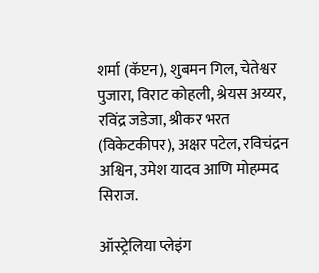शर्मा (कॅप्टन), शुबमन गिल, चेतेश्वर पुजारा, विराट कोहली, श्रेयस अय्यर, रविंद्र जडेजा, श्रीकर भरत (विकेटकीपर), अक्षर पटेल, रविचंद्रन अश्विन, उमेश यादव आणि मोहम्मद सिराज.

ऑस्ट्रेलिया प्लेइंग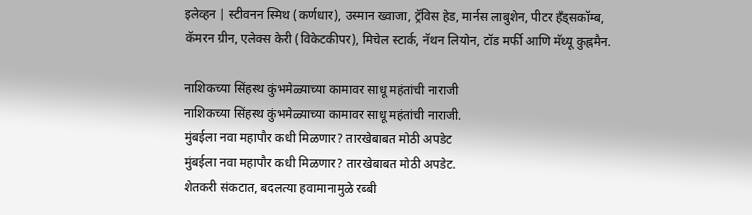इलेव्हन | स्टीवनन स्मिथ (कर्णधार), उस्मान ख्वाजा, ट्रॅविस हेड, मार्नस लाबुशेन, पीटर हँड्सकॉम्ब, कॅमरन ग्रीन, एलेक्स केरी (विकेटकीपर), मिचेल स्टार्क, नॅथन लियोन, टॉड मर्फी आणि मॅथ्यू कुह्नमैन.

नाशिकच्या सिंहस्थ कुंभमेळ्याच्या कामावर साधू महंतांची नाराजी
नाशिकच्या सिंहस्थ कुंभमेळ्याच्या कामावर साधू महंतांची नाराजी.
मुंबईला नवा महापौर कधी मिळणार? तारखेबाबत मोठी अपडेट
मुंबईला नवा महापौर कधी मिळणार? तारखेबाबत मोठी अपडेट.
शेतकरी संकटात, बदलत्या हवामानामुळे रब्बी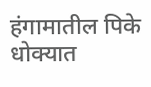हंगामातील पिके धोक्यात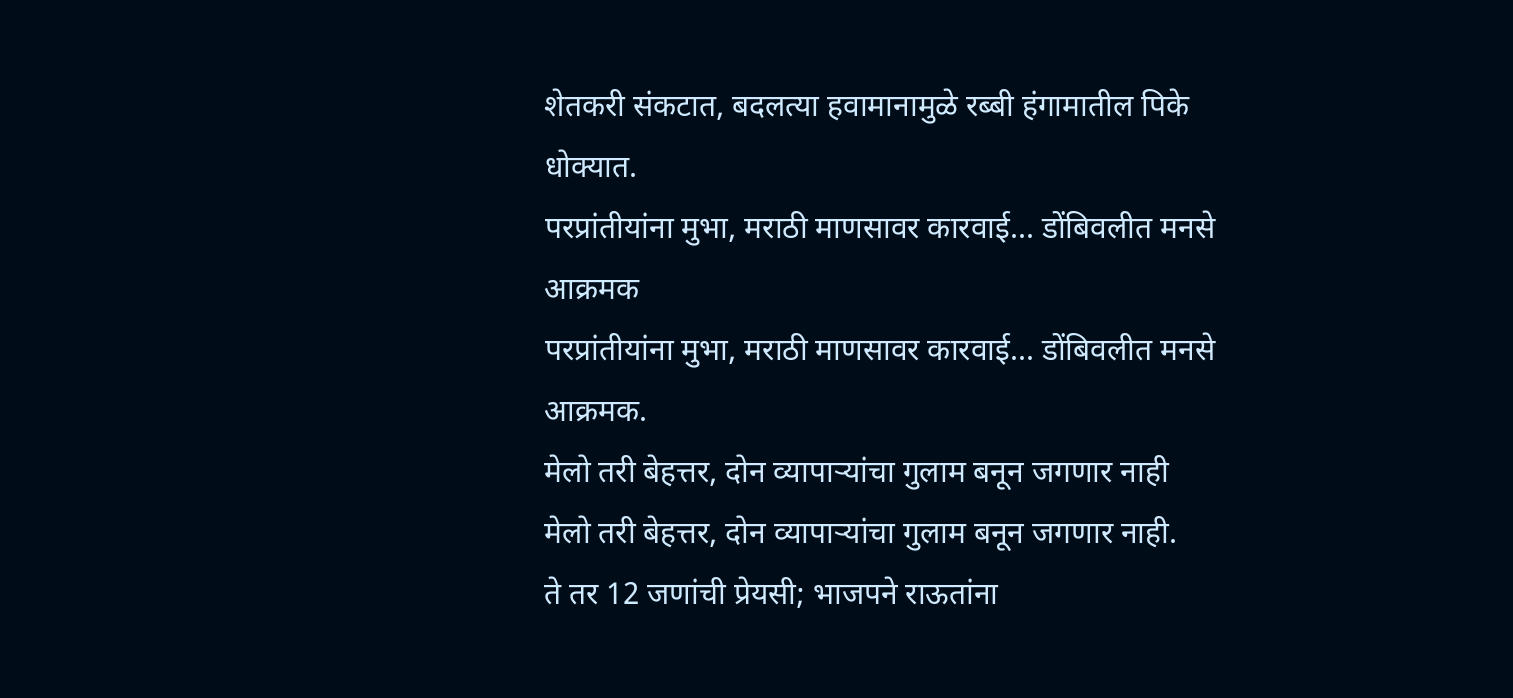शेतकरी संकटात, बदलत्या हवामानामुळे रब्बी हंगामातील पिके धोक्यात.
परप्रांतीयांना मुभा, मराठी माणसावर कारवाई... डोंबिवलीत मनसे आक्रमक
परप्रांतीयांना मुभा, मराठी माणसावर कारवाई... डोंबिवलीत मनसे आक्रमक.
मेलो तरी बेहत्तर, दोन व्यापाऱ्यांचा गुलाम बनून जगणार नाही
मेलो तरी बेहत्तर, दोन व्यापाऱ्यांचा गुलाम बनून जगणार नाही.
ते तर 12 जणांची प्रेयसी; भाजपने राऊतांना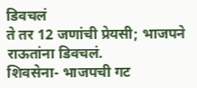डिवचलं
ते तर 12 जणांची प्रेयसी; भाजपने राऊतांना डिवचलं.
शिवसेना- भाजपची गट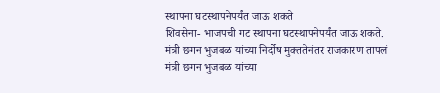स्थापना घटस्थापनेपर्यंत जाऊ शकते
शिवसेना- भाजपची गट स्थापना घटस्थापनेपर्यंत जाऊ शकते.
मंत्री छगन भुजबळ यांच्या निर्दोष मुक्ततेनंतर राजकारण तापलं
मंत्री छगन भुजबळ यांच्या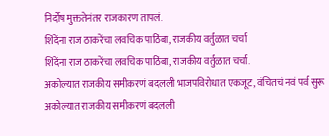निर्दोष मुक्ततेनंतर राजकारण तापलं.
शिंदेंना राज ठाकरेंचा लवचिक पाठिंबा, राजकीय वर्तुळात चर्चा
शिंदेंना राज ठाकरेंचा लवचिक पाठिंबा, राजकीय वर्तुळात चर्चा.
अकोल्यात राजकीय समीकरणं बदलली भाजपविरोधात एकजूट, वंचितचं नवं पर्व सुरू
अकोल्यात राजकीय समीकरणं बदलली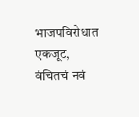भाजपविरोधात एकजूट, वंचितचं नवं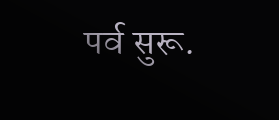पर्व सुरू.